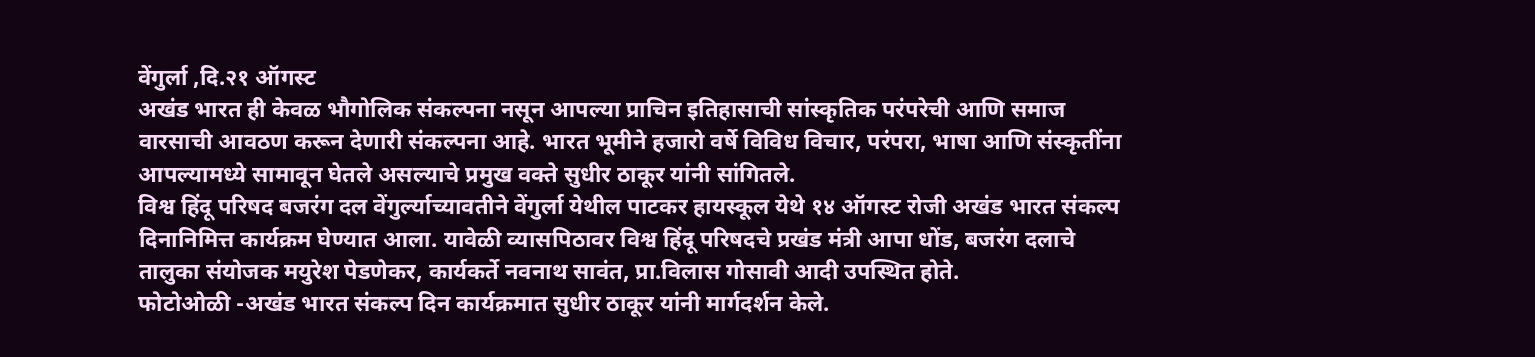वेंगुर्ला ,दि.२१ ऑगस्ट
अखंड भारत ही केवळ भौगोलिक संकल्पना नसून आपल्या प्राचिन इतिहासाची सांस्कृतिक परंपरेची आणि समाज वारसाची आवठण करून देणारी संकल्पना आहे. भारत भूमीने हजारो वर्षे विविध विचार, परंपरा, भाषा आणि संस्कृतींना आपल्यामध्ये सामावून घेतले असल्याचे प्रमुख वक्ते सुधीर ठाकूर यांनी सांगितले.
विश्व हिंदू परिषद बजरंग दल वेंगुर्ल्याच्यावतीने वेंगुर्ला येथील पाटकर हायस्कूल येथे १४ ऑगस्ट रोजी अखंड भारत संकल्प दिनानिमित्त कार्यक्रम घेण्यात आला. यावेळी व्यासपिठावर विश्व हिंदू परिषदचे प्रखंड मंत्री आपा धोंड, बजरंग दलाचे तालुका संयोजक मयुरेश पेडणेकर, कार्यकर्ते नवनाथ सावंत, प्रा.विलास गोसावी आदी उपस्थित होते.
फोटोओळी -अखंड भारत संकल्प दिन कार्यक्रमात सुधीर ठाकूर यांनी मार्गदर्शन केले.